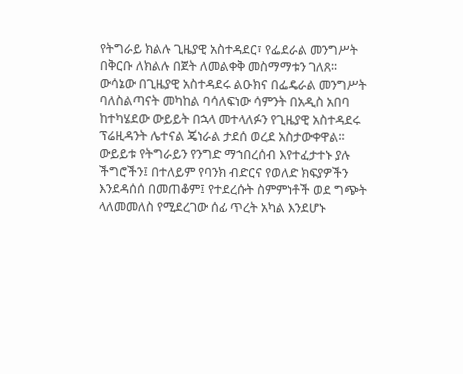የትግራይ ክልሉ ጊዜያዊ አስተዳደር፣ የፌደራል መንግሥት በቅርቡ ለክልሉ በጀት ለመልቀቅ መስማማቱን ገለጸ፡፡
ውሳኔው በጊዜያዊ አስተዳደሩ ልዑክና በፌዴራል መንግሥት ባለስልጣናት መካከል ባሳለፍነው ሳምንት በአዲስ አበባ ከተካሄደው ውይይት በኋላ መተላለፉን የጊዜያዊ አስተዳደሩ ፕሬዚዳንት ሌተናል ጄነራል ታደሰ ወረደ አስታውቀዋል፡፡
ውይይቱ የትግራይን የንግድ ማኀበረሰብ እየተፈታተኑ ያሉ ችግሮችን፤ በተለይም የባንክ ብድርና የወለድ ክፍያዎችን እንደዳሰሰ በመጠቆም፤ የተደረሱት ስምምነቶች ወደ ግጭት ላለመመለስ የሚደረገው ሰፊ ጥረት አካል እንደሆኑ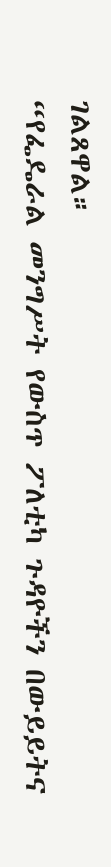ገልጸዋል።
“የፌዴራል መንግሥት የውስጥ ፖለቲካ ጉዳዮችን በውይይትና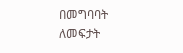በመግባባት ለመፍታት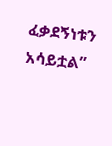ፈቃደኝነቱን አሳይቷል”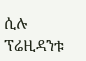ሲሉ ፕሬዚዳንቱ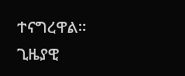ተናግረዋል።
ጊዜያዊ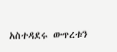አስተዳደሩ ውጥረቱን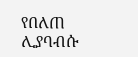የበለጠ ሊያባብሱ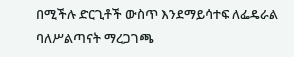በሚችሉ ድርጊቶች ውስጥ እንደማይሳተፍ ለፌዴራል ባለሥልጣናት ማረጋገጫ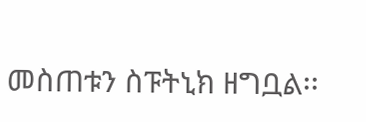መስጠቱን ስፑትኒክ ዘግቧል፡፡